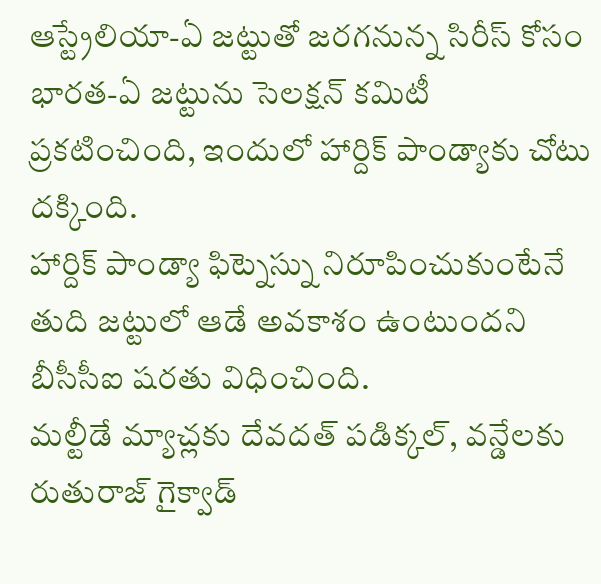ఆస్ట్రేలియా-ఏ జట్టుతో జరగనున్న సిరీస్ కోసం భారత-ఏ జట్టును సెలక్షన్ కమిటీ ప్రకటించింది, ఇందులో హార్దిక్ పాండ్యాకు చోటు దక్కింది.
హార్దిక్ పాండ్యా ఫిట్నెస్ను నిరూపించుకుంటేనే తుది జట్టులో ఆడే అవకాశం ఉంటుందని బీసీసీఐ షరతు విధించింది.
మల్టీడే మ్యాచ్లకు దేవదత్ పడిక్కల్, వన్డేలకు రుతురాజ్ గైక్వాడ్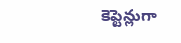కెప్టెన్లుగా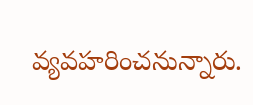వ్యవహరించనున్నారు.